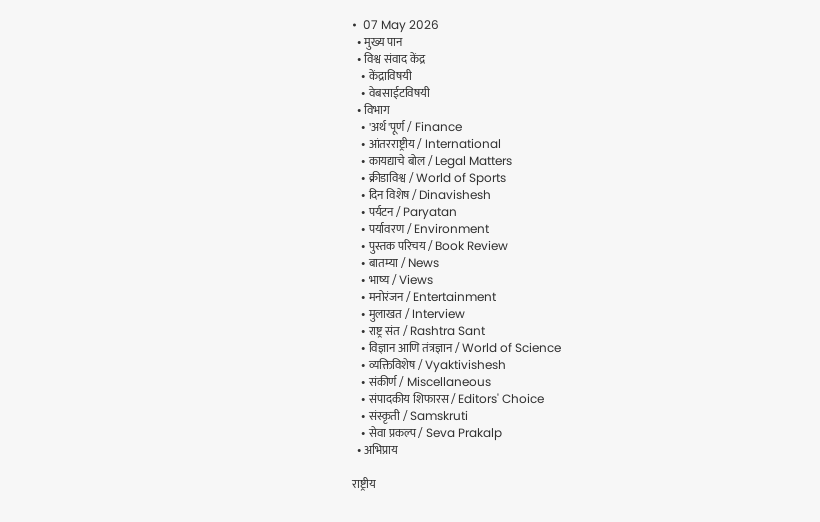•  07 May 2026
  • मुख्य पान
  • विश्व संवाद केंद्र
    • केंद्राविषयी
    • वेबसाईटविषयी
  • विभाग
    • 'अर्थ'पूर्ण / Finance
    • आंतरराष्ट्रीय / International
    • कायद्याचे बोल / Legal Matters
    • क्रीडाविश्व / World of Sports
    • दिन विशेष / Dinavishesh
    • पर्यटन / Paryatan
    • पर्यावरण / Environment
    • पुस्तक परिचय / Book Review
    • बातम्या / News
    • भाष्य / Views
    • मनोरंजन / Entertainment
    • मुलाखत / Interview
    • राष्ट्र संत / Rashtra Sant
    • विज्ञान आणि तंत्रज्ञान / World of Science
    • व्यक्तिविशेष / Vyaktivishesh
    • संकीर्ण / Miscellaneous
    • संपादकीय शिफारस / Editors' Choice
    • संस्कृती / Samskruti
    • सेवा प्रकल्प / Seva Prakalp
  • अभिप्राय

राष्ट्रीय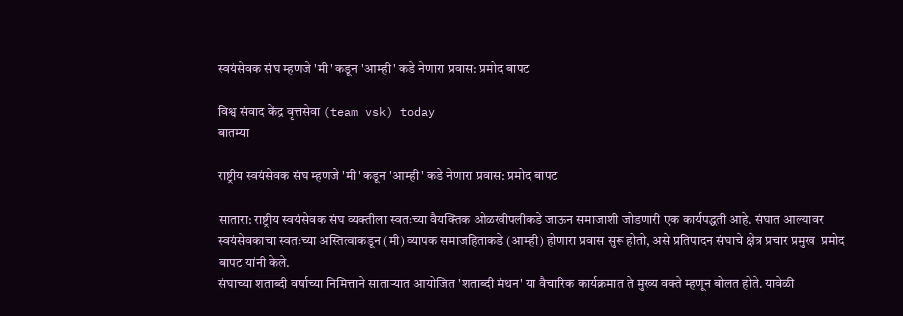स्वयंसेवक संघ म्हणजे 'मी' कडून 'आम्ही' कडे नेणारा प्रवास: प्रमोद बापट

विश्व संवाद केंद्र वृत्तसेवा (team vsk) today
बातम्या

राष्ट्रीय स्वयंसेवक संघ म्हणजे 'मी' कडून 'आम्ही' कडे नेणारा प्रवास: प्रमोद बापट

सातारा: राष्ट्रीय स्वयंसेवक संघ व्यक्तीला स्वतःच्या वैयक्तिक ओळखीपलीकडे जाऊन समाजाशी जोडणारी एक कार्यपद्धती आहे. संघात आल्यावर स्वयंसेवकाचा स्वतःच्या अस्तित्वाकडून (मी) व्यापक समाजहिताकडे (आम्ही) होणारा प्रवास सुरू होतो, असे प्रतिपादन संघाचे क्षेत्र प्रचार प्रमुख  प्रमोद बापट यांनी केले.
संघाच्या शताब्दी वर्षाच्या निमित्ताने साताऱ्यात आयोजित 'शताब्दी मंथन' या वैचारिक कार्यक्रमात ते मुख्य वक्ते म्हणून बोलत होते. यावेळी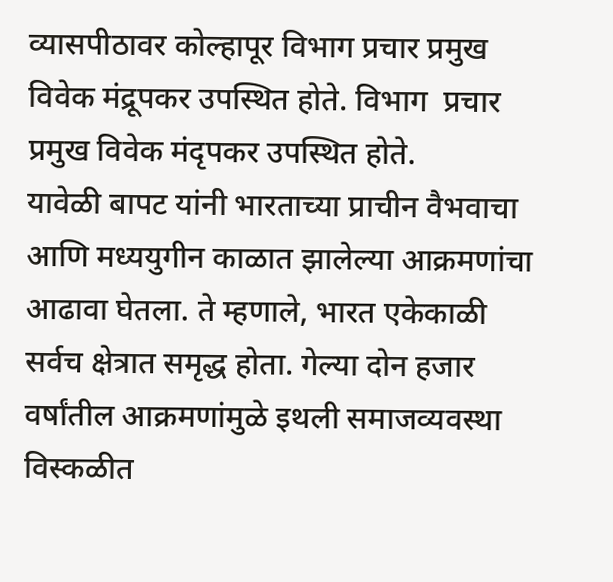व्यासपीठावर कोल्हापूर विभाग प्रचार प्रमुख  विवेक मंद्रूपकर उपस्थित होते. विभाग  प्रचार प्रमुख विवेक मंदृपकर उपस्थित होते.
यावेळी बापट यांनी भारताच्या प्राचीन वैभवाचा आणि मध्ययुगीन काळात झालेल्या आक्रमणांचा आढावा घेतला. ते म्हणाले, भारत एकेकाळी सर्वच क्षेत्रात समृद्ध होता. गेल्या दोन हजार वर्षांतील आक्रमणांमुळे इथली समाजव्यवस्था विस्कळीत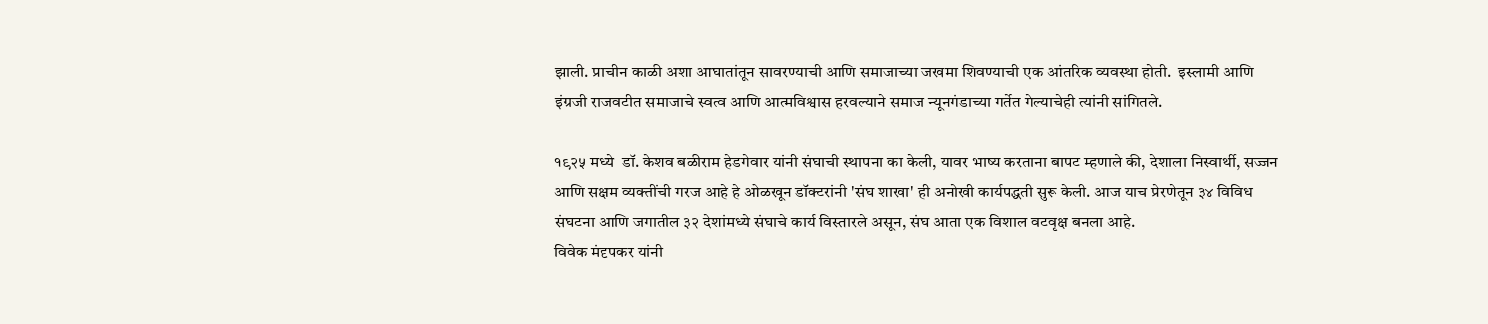झाली. प्राचीन काळी अशा आघातांतून सावरण्याची आणि समाजाच्या जखमा शिवण्याची एक आंतरिक व्यवस्था होती.  इस्लामी आणि इंग्रजी राजवटीत समाजाचे स्वत्व आणि आत्मविश्वास हरवल्याने समाज न्यूनगंडाच्या गर्तेत गेल्याचेही त्यांनी सांगितले.

१९२५ मध्ये  डॉ. केशव बळीराम हेडगेवार यांनी संघाची स्थापना का केली, यावर भाष्य करताना बापट म्हणाले की, देशाला निस्वार्थी, सज्जन आणि सक्षम व्यक्तींची गरज आहे हे ओळखून डॉक्टरांनी 'संघ शाखा' ही अनोखी कार्यपद्धती सुरू केली. आज याच प्रेरणेतून ३४ विविध संघटना आणि जगातील ३२ देशांमध्ये संघाचे कार्य विस्तारले असून, संघ आता एक विशाल वटवृक्ष बनला आहे.
विवेक मंदृपकर यांनी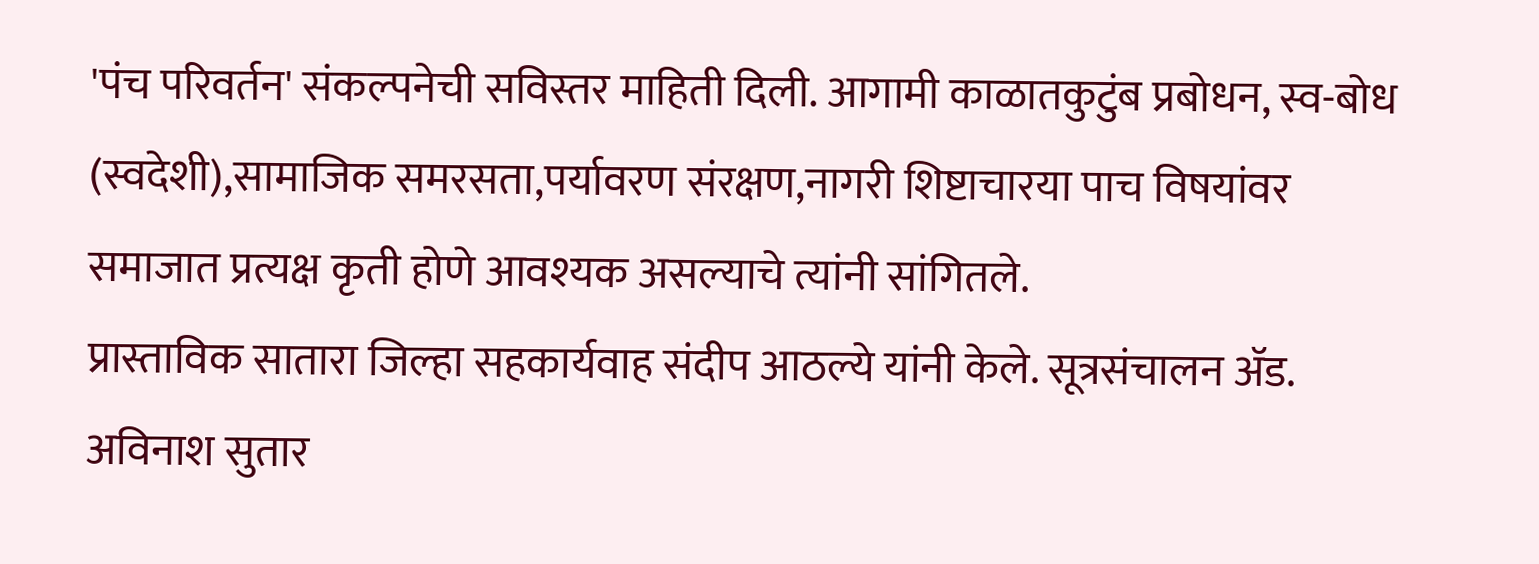'पंच परिवर्तन' संकल्पनेची सविस्तर माहिती दिली. आगामी काळातकुटुंब प्रबोधन, स्व-बोध (स्वदेशी),सामाजिक समरसता,पर्यावरण संरक्षण,नागरी शिष्टाचारया पाच विषयांवर समाजात प्रत्यक्ष कृती होणे आवश्यक असल्याचे त्यांनी सांगितले.
प्रास्ताविक सातारा जिल्हा सहकार्यवाह संदीप आठल्ये यांनी केले. सूत्रसंचालन ॲड. अविनाश सुतार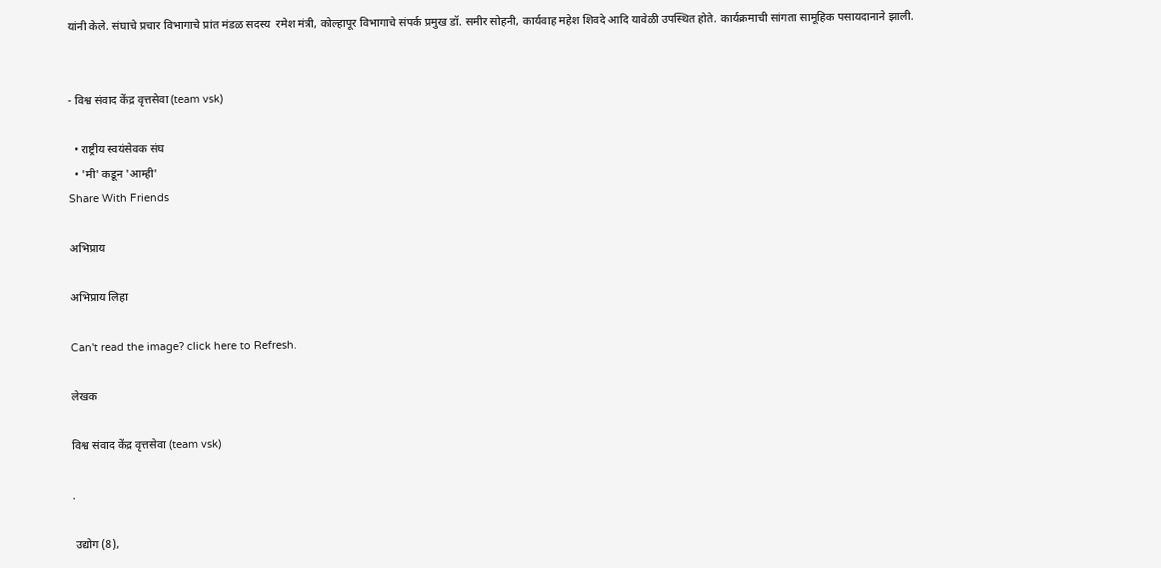यांनी केले. संघाचे प्रचार विभागाचे प्रांत मंडळ सदस्य  रमेश मंत्री, कोल्हापूर विभागाचे संपर्क प्रमुख डॉ. समीर सोहनी, कार्यवाह महेश शिवदे आदि यावेळी उपस्थित होते. कार्यक्रमाची सांगता सामूहिक पसायदानाने झाली.


- विश्व संवाद केंद्र वृत्तसेवा (team vsk)

  • राष्ट्रीय स्वयंसेवक संघ
  • 'मी' कडून 'आम्ही'
Share With Friends

अभिप्राय

अभिप्राय लिहा

Can't read the image? click here to Refresh.

लेखक

विश्व संवाद केंद्र वृत्तसेवा (team vsk)

.

 उद्योग (8),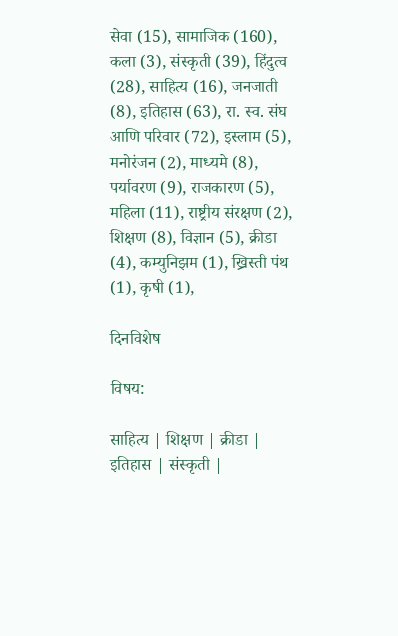सेवा (15), सामाजिक (160), कला (3), संस्कृती (39), हिंदुत्व (28), साहित्य (16), जनजाती (8), इतिहास (63), रा. स्व. संघ आणि परिवार (72), इस्लाम (5), मनोरंजन (2), माध्यमे (8), पर्यावरण (9), राजकारण (5), महिला (11), राष्ट्रीय संरक्षण (2), शिक्षण (8), विज्ञान (5), क्रीडा (4), कम्युनिझम (1), ख्रिस्ती पंथ (1), कृषी (1),

दिनविशेष

विषय:

साहित्य | शिक्षण | क्रीडा | इतिहास | संस्कृती |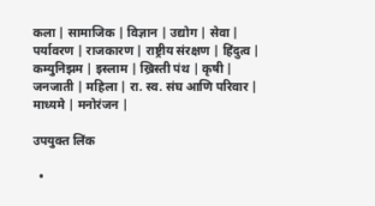कला | सामाजिक | विज्ञान | उद्योग | सेवा | पर्यावरण | राजकारण | राष्ट्रीय संरक्षण | हिंदुत्व | कम्युनिझम | इस्लाम | ख्रिस्ती पंथ | कृषी | जनजाती | महिला | रा. स्व. संघ आणि परिवार | माध्यमे | मनोरंजन |

उपयुक्त लिंक

  •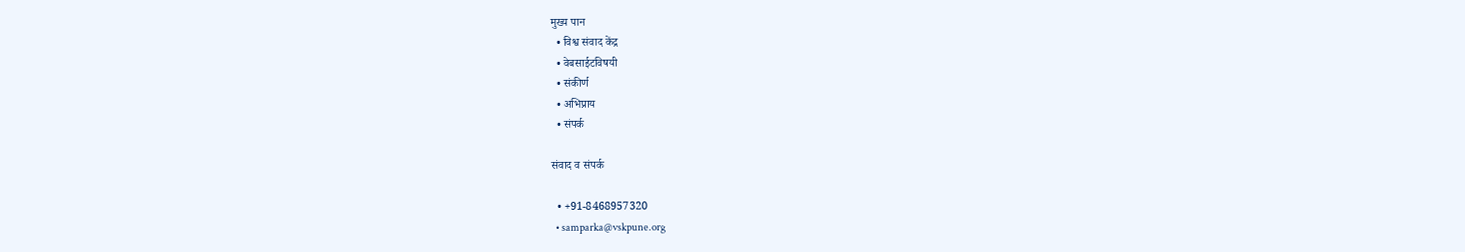मुख्य पान
  • विश्व संवाद केंद्र
  • वेबसाईटविषयी
  • संकीर्ण
  • अभिप्राय
  • संपर्क

संवाद व संपर्क

  • +91-8468957320
  • samparka@vskpune.org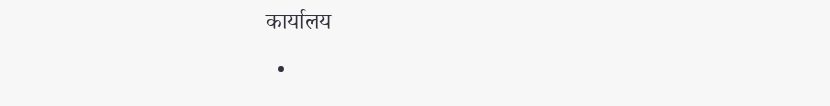कार्यालय

  •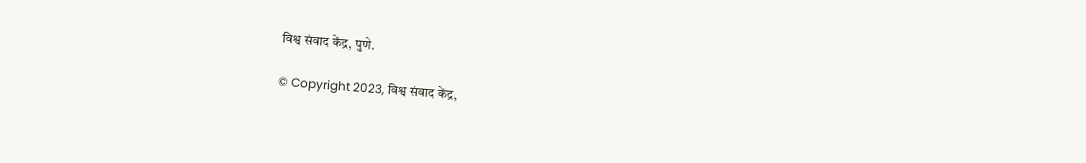विश्व संवाद केंद्र, पुणे.

© Copyright 2023, विश्व संवाद केंद्र,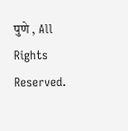पुणे , All Rights Reserved.